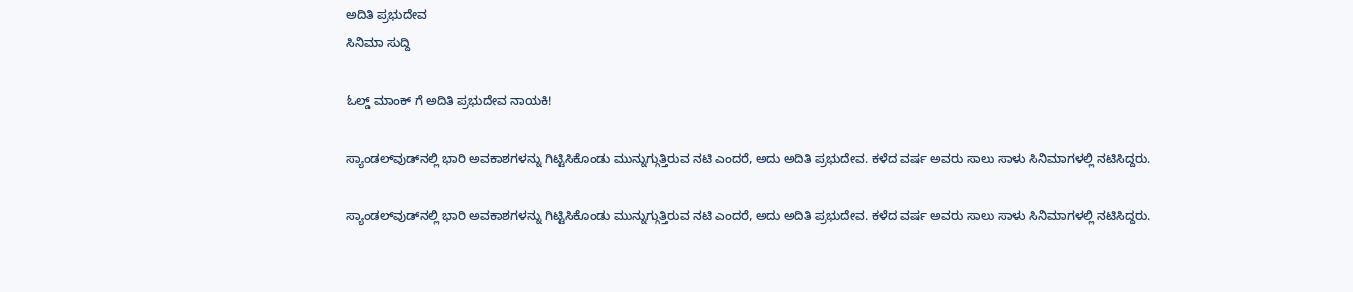ಅದಿತಿ ಪ್ರಭುದೇವ
ಸಿನಿಮಾ ಸುದ್ದಿ

ಓಲ್ಡ್ ಮಾಂಕ್ ಗೆ ಅದಿತಿ ಪ್ರಭುದೇವ ನಾಯಕಿ!

ಸ್ಯಾಂಡಲ್‌ವುಡ್‌ನಲ್ಲಿ ಭಾರಿ ಅವಕಾಶಗಳನ್ನು ಗಿಟ್ಟಿಸಿಕೊಂಡು ಮುನ್ನುಗ್ಗುತ್ತಿರುವ ನಟಿ ಎಂದರೆ, ಅದು ಅದಿತಿ ಪ್ರಭುದೇವ. ಕಳೆದ ವರ್ಷ ಅವರು ಸಾಲು ಸಾಳು ಸಿನಿಮಾಗಳಲ್ಲಿ ನಟಿಸಿದ್ದರು.

ಸ್ಯಾಂಡಲ್‌ವುಡ್‌ನಲ್ಲಿ ಭಾರಿ ಅವಕಾಶಗಳನ್ನು ಗಿಟ್ಟಿಸಿಕೊಂಡು ಮುನ್ನುಗ್ಗುತ್ತಿರುವ ನಟಿ ಎಂದರೆ, ಅದು ಅದಿತಿ ಪ್ರಭುದೇವ. ಕಳೆದ ವರ್ಷ ಅವರು ಸಾಲು ಸಾಳು ಸಿನಿಮಾಗಳಲ್ಲಿ ನಟಿಸಿದ್ದರು.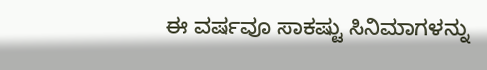ಈ ವರ್ಷವೂ ಸಾಕಷ್ಟು ಸಿನಿಮಾಗಳನ್ನು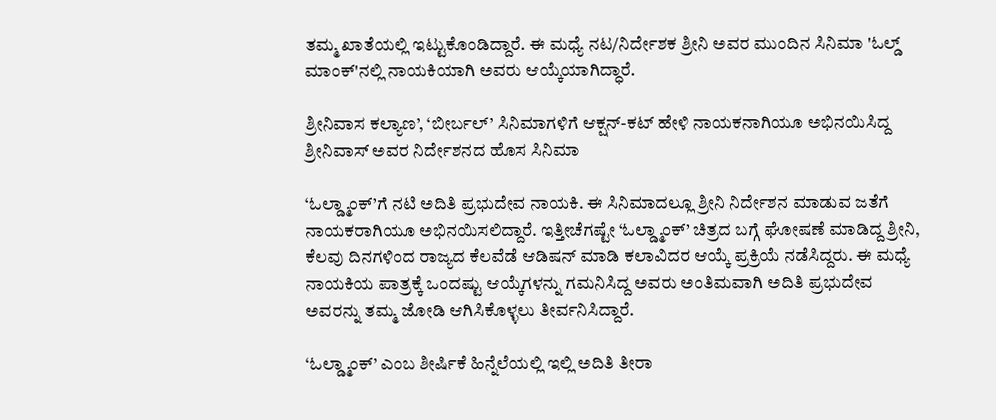ತಮ್ಮ ಖಾತೆಯಲ್ಲಿ ಇಟ್ಟುಕೊಂಡಿದ್ದಾರೆ. ಈ ಮಧ್ಯೆ ನಟ/ನಿರ್ದೇಶಕ ಶ್ರೀನಿ ಅವರ ಮುಂದಿನ ಸಿನಿಮಾ 'ಓಲ್ಡ್‌ ಮಾಂಕ್‌'ನಲ್ಲಿ ನಾಯಕಿಯಾಗಿ ಅವರು ಆಯ್ಕೆಯಾಗಿದ್ಧಾರೆ.

ಶ್ರೀನಿವಾಸ ಕಲ್ಯಾಣ’, ‘ಬೀರ್ಬಲ್’ ಸಿನಿಮಾಗಳಿಗೆ ಆಕ್ಷನ್-ಕಟ್ ಹೇಳಿ ನಾಯಕನಾಗಿಯೂ ಅಭಿನಯಿಸಿದ್ದ ಶ್ರೀನಿವಾಸ್ ಅವರ ನಿರ್ದೇಶನದ ಹೊಸ ಸಿನಿಮಾ

‘ಓಲ್ಡ್ಮಾಂಕ್’ಗೆ ನಟಿ ಅದಿತಿ ಪ್ರಭುದೇವ ನಾಯಕಿ. ಈ ಸಿನಿಮಾದಲ್ಲೂ ಶ್ರೀನಿ ನಿರ್ದೇಶನ ಮಾಡುವ ಜತೆಗೆ ನಾಯಕರಾಗಿಯೂ ಅಭಿನಯಿಸಲಿದ್ದಾರೆ. ಇತ್ತೀಚೆಗಷ್ಟೇ ‘ಓಲ್ಡ್ಮಾಂಕ್’ ಚಿತ್ರದ ಬಗ್ಗೆ ಘೋಷಣೆ ಮಾಡಿದ್ದ ಶ್ರೀನಿ, ಕೆಲವು ದಿನಗಳಿಂದ ರಾಜ್ಯದ ಕೆಲವೆಡೆ ಆಡಿಷನ್ ಮಾಡಿ ಕಲಾವಿದರ ಆಯ್ಕೆ ಪ್ರಕ್ರಿಯೆ ನಡೆಸಿದ್ದರು. ಈ ಮಧ್ಯೆ ನಾಯಕಿಯ ಪಾತ್ರಕ್ಕೆ ಒಂದಷ್ಟು ಆಯ್ಕೆಗಳನ್ನು ಗಮನಿಸಿದ್ದ ಅವರು ಅಂತಿಮವಾಗಿ ಅದಿತಿ ಪ್ರಭುದೇವ ಅವರನ್ನು ತಮ್ಮ ಜೋಡಿ ಆಗಿಸಿಕೊಳ್ಳಲು ತೀರ್ವನಿಸಿದ್ದಾರೆ.

‘ಓಲ್ಡ್ಮಾಂಕ್’ ಎಂಬ ಶೀರ್ಷಿಕೆ ಹಿನ್ನೆಲೆಯಲ್ಲಿ ಇಲ್ಲಿ ಅದಿತಿ ತೀರಾ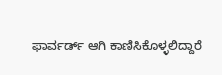ಫಾರ್ವರ್ಡ್ ಆಗಿ ಕಾಣಿಸಿಕೊಳ್ಳಲಿದ್ದಾರೆ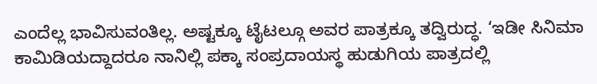ಎಂದೆಲ್ಲ ಭಾವಿಸುವಂತಿಲ್ಲ. ಅಷ್ಟಕ್ಕೂ ಟೈಟಲ್ಗೂ ಅವರ ಪಾತ್ರಕ್ಕೂ ತದ್ವಿರುದ್ಧ. ‘ಇಡೀ ಸಿನಿಮಾ ಕಾಮಿಡಿಯದ್ದಾದರೂ ನಾನಿಲ್ಲಿ ಪಕ್ಕಾ ಸಂಪ್ರದಾಯಸ್ಥ ಹುಡುಗಿಯ ಪಾತ್ರದಲ್ಲಿ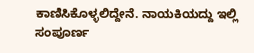ಕಾಣಿಸಿಕೊಳ್ಳಲಿದ್ದೇನೆ. ನಾಯಕಿಯದ್ದು ಇಲ್ಲಿ ಸಂಪೂರ್ಣ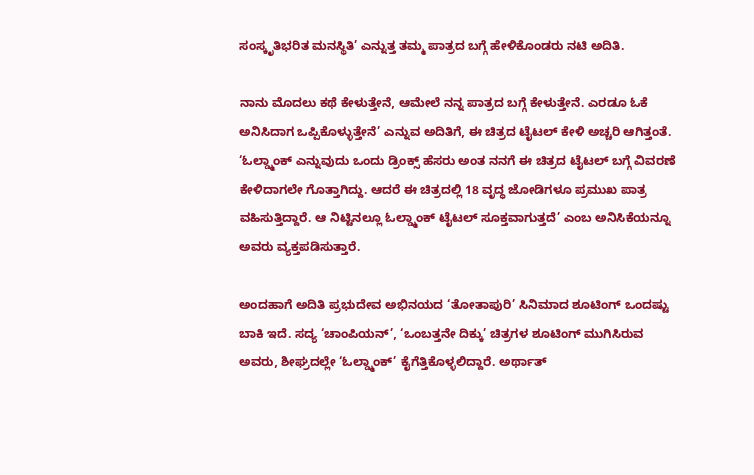ಸಂಸ್ಕೃತಿಭರಿತ ಮನಸ್ಥಿತಿ’ ಎನ್ನುತ್ತ ತಮ್ಮ ಪಾತ್ರದ ಬಗ್ಗೆ ಹೇಳಿಕೊಂಡರು ನಟಿ ಅದಿತಿ.

ನಾನು ಮೊದಲು ಕಥೆ ಕೇಳುತ್ತೇನೆ, ಆಮೇಲೆ ನನ್ನ ಪಾತ್ರದ ಬಗ್ಗೆ ಕೇಳುತ್ತೇನೆ. ಎರಡೂ ಓಕೆ ಅನಿಸಿದಾಗ ಒಪ್ಪಿಕೊಳ್ಳುತ್ತೇನೆ’ ಎನ್ನುವ ಅದಿತಿಗೆ, ಈ ಚಿತ್ರದ ಟೈಟಲ್ ಕೇಳಿ ಅಚ್ಚರಿ ಆಗಿತ್ತಂತೆ. ‘ಓಲ್ಡ್ಮಾಂಕ್ ಎನ್ನುವುದು ಒಂದು ಡ್ರಿಂಕ್ಸ್ ಹೆಸರು ಅಂತ ನನಗೆ ಈ ಚಿತ್ರದ ಟೈಟಲ್ ಬಗ್ಗೆ ವಿವರಣೆ ಕೇಳಿದಾಗಲೇ ಗೊತ್ತಾಗಿದ್ದು. ಆದರೆ ಈ ಚಿತ್ರದಲ್ಲಿ 18 ವೃದ್ಧ ಜೋಡಿಗಳೂ ಪ್ರಮುಖ ಪಾತ್ರ ವಹಿಸುತ್ತಿದ್ದಾರೆ. ಆ ನಿಟ್ಟಿನಲ್ಲೂ ಓಲ್ಡ್ಮಾಂಕ್ ಟೈಟಲ್ ಸೂಕ್ತವಾಗುತ್ತದೆ’ ಎಂಬ ಅನಿಸಿಕೆಯನ್ನೂ ಅವರು ವ್ಯಕ್ತಪಡಿಸುತ್ತಾರೆ.

ಅಂದಹಾಗೆ ಅದಿತಿ ಪ್ರಭುದೇವ ಅಭಿನಯದ ‘ತೋತಾಪುರಿ’ ಸಿನಿಮಾದ ಶೂಟಿಂಗ್ ಒಂದಷ್ಟು ಬಾಕಿ ಇದೆ. ಸದ್ಯ ‘ಚಾಂಪಿಯನ್’, ‘ಒಂಬತ್ತನೇ ದಿಕ್ಕು’ ಚಿತ್ರಗಳ ಶೂಟಿಂಗ್ ಮುಗಿಸಿರುವ ಅವರು, ಶೀಘ್ರದಲ್ಲೇ ‘ಓಲ್ಡ್ಮಾಂಕ್’ ಕೈಗೆತ್ತಿಕೊಳ್ಳಲಿದ್ದಾರೆ. ಅರ್ಥಾತ್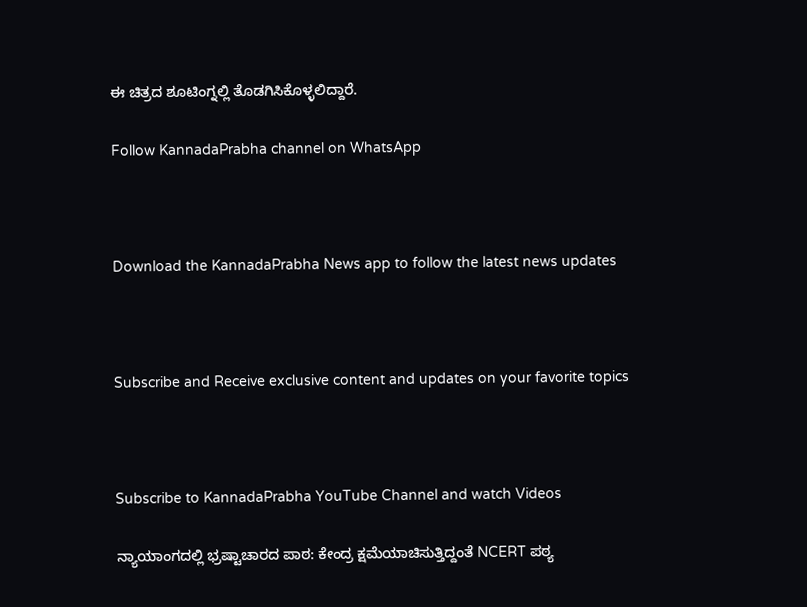ಈ ಚಿತ್ರದ ಶೂಟಿಂಗ್ನಲ್ಲಿ ತೊಡಗಿಸಿಕೊಳ್ಳಲಿದ್ದಾರೆ.

Follow KannadaPrabha channel on WhatsApp



Download the KannadaPrabha News app to follow the latest news updates



Subscribe and Receive exclusive content and updates on your favorite topics



Subscribe to KannadaPrabha YouTube Channel and watch Videos

ನ್ಯಾಯಾಂಗದಲ್ಲಿ ಭ್ರಷ್ಟಾಚಾರದ ಪಾಠ: ಕೇಂದ್ರ ಕ್ಷಮೆಯಾಚಿಸುತ್ತಿದ್ದಂತೆ NCERT ಪಠ್ಯ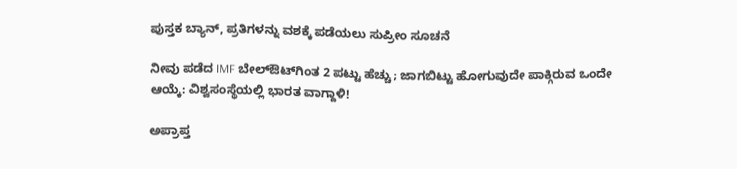ಪುಸ್ತಕ ಬ್ಯಾನ್, ಪ್ರತಿಗಳನ್ನು ವಶಕ್ಕೆ ಪಡೆಯಲು ಸುಪ್ರೀಂ ಸೂಚನೆ

ನೀವು ಪಡೆದ IMF ಬೇಲ್ಔಟ್‌ಗಿಂತ 2 ಪಟ್ಟು ಹೆಚ್ಚು; ಜಾಗಬಿಟ್ಟು ಹೋಗುವುದೇ ಪಾಕ್ಗಿರುವ ಒಂದೇ ಆಯ್ಕೆ: ವಿಶ್ವಸಂಸ್ಥೆಯಲ್ಲಿ ಭಾರತ ವಾಗ್ದಾಳಿ!

ಅಪ್ರಾಪ್ತ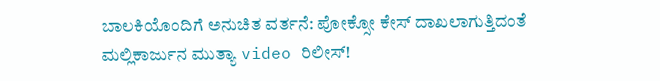ಬಾಲಕಿಯೊಂದಿಗೆ ಅನುಚಿತ ವರ್ತನೆ: ಪೋಕ್ಸೋ ಕೇಸ್ ದಾಖಲಾಗುತ್ತಿದಂತೆ ಮಲ್ಲಿಕಾರ್ಜುನ ಮುತ್ಯಾ video ರಿಲೀಸ್!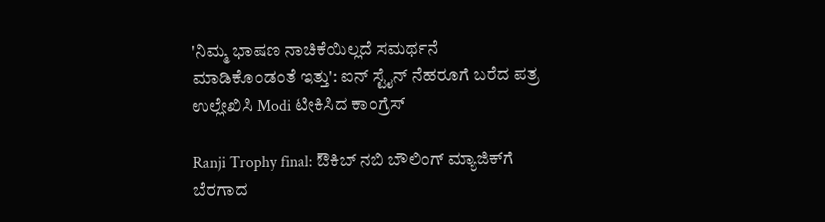'ನಿಮ್ಮ ಭಾಷಣ ನಾಚಿಕೆಯಿಲ್ಲದೆ ಸಮರ್ಥನೆ ಮಾಡಿಕೊಂಡಂತೆ ಇತ್ತು': ಐನ್ ಸ್ಟೈನ್ ನೆಹರೂಗೆ ಬರೆದ ಪತ್ರ ಉಲ್ಲೇಖಿಸಿ Modi ಟೀಕಿಸಿದ ಕಾಂಗ್ರೆಸ್

Ranji Trophy final: ಔಕಿಬ್ ನಬಿ ಬೌಲಿಂಗ್ ಮ್ಯಾಜಿಕ್‌ಗೆ ಬೆರಗಾದ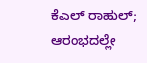ಕೆಎಲ್ ರಾಹುಲ್; ಆರಂಭದಲ್ಲೇ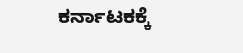ಕರ್ನಾಟಕಕ್ಕೆ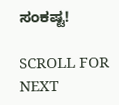ಸಂಕಷ್ಟ!

SCROLL FOR NEXT